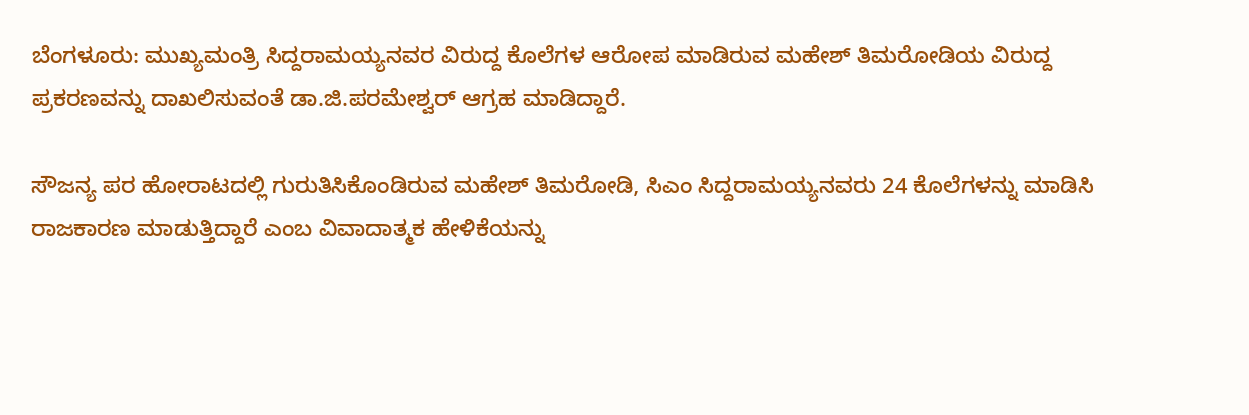ಬೆಂಗಳೂರು: ಮುಖ್ಯಮಂತ್ರಿ ಸಿದ್ದರಾಮಯ್ಯನವರ ವಿರುದ್ದ ಕೊಲೆಗಳ ಆರೋಪ ಮಾಡಿರುವ ಮಹೇಶ್‌ ತಿಮರೋಡಿಯ ವಿರುದ್ದ ಪ್ರಕರಣವನ್ನು ದಾಖಲಿಸುವಂತೆ ಡಾ.ಜಿ.ಪರಮೇಶ್ವರ್‌ ಆಗ್ರಹ ಮಾಡಿದ್ದಾರೆ.

ಸೌಜನ್ಯ ಪರ ಹೋರಾಟದಲ್ಲಿ ಗುರುತಿಸಿಕೊಂಡಿರುವ ಮಹೇಶ್‌ ತಿಮರೋಡಿ, ಸಿಎಂ ಸಿದ್ದರಾಮಯ್ಯನವರು 24 ಕೊಲೆಗಳನ್ನು ಮಾಡಿಸಿ ರಾಜಕಾರಣ ಮಾಡುತ್ತಿದ್ದಾರೆ ಎಂಬ ವಿವಾದಾತ್ಮಕ ಹೇಳಿಕೆಯನ್ನು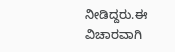ನೀಡಿದ್ದರು.ಈ ವಿಚಾರವಾಗಿ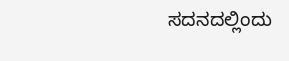ಸದನದಲ್ಲಿಂದು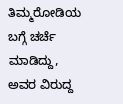ತಿಮ್ಮರೋಡಿಯ ಬಗ್ಗೆ ಚರ್ಚೆ ಮಾಡಿದ್ದು, ಅವರ ವಿರುದ್ದ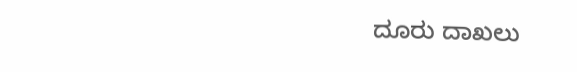ದೂರು ದಾಖಲು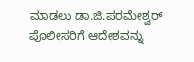ಮಾಡಲು ಡಾ.ಜಿ.ಪರಮೇಶ್ವರ್‌ ಪೊಲೀಸರಿಗೆ ಆದೇಶವನ್ನು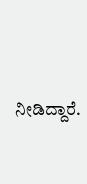ನೀಡಿದ್ದಾರೆ.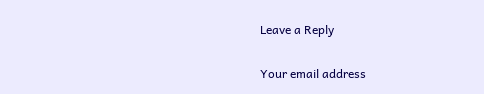Leave a Reply

Your email address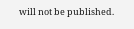will not be published.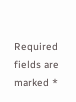Required fields are marked *